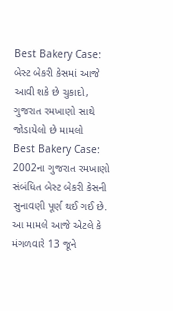Best Bakery Case: બેસ્ટ બેકરી કેસમાં આજે આવી શકે છે ચુકાદો, ગુજરાત રમખાણો સાથે જોડાયેલો છે મામલો
Best Bakery Case: 2002ના ગુજરાત રમખાણો સંબંધિત બેસ્ટ બેકરી કેસની સુનાવણી પૂર્ણ થઈ ગઈ છે. આ મામલે આજે એટલે કે મંગળવારે 13 જૂને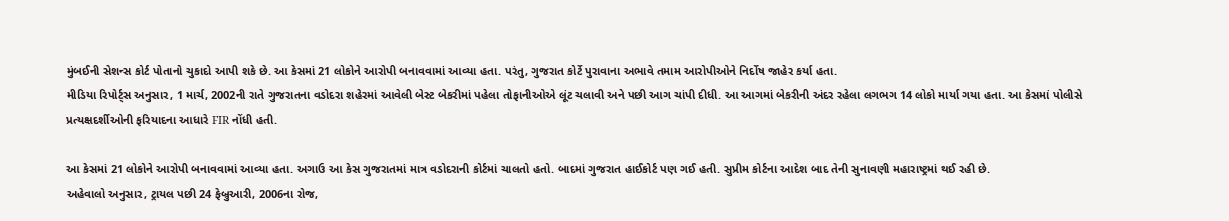મુંબઈની સેશન્સ કોર્ટ પોતાનો ચુકાદો આપી શકે છે. આ કેસમાં 21 લોકોને આરોપી બનાવવામાં આવ્યા હતા. પરંતુ, ગુજરાત કોર્ટે પુરાવાના અભાવે તમામ આરોપીઓને નિર્દોષ જાહેર કર્યા હતા.
મીડિયા રિપોર્ટ્સ અનુસાર, 1 માર્ચ, 2002ની રાતે ગુજરાતના વડોદરા શહેરમાં આવેલી બેસ્ટ બેકરીમાં પહેલા તોફાનીઓએ લૂંટ ચલાવી અને પછી આગ ચાંપી દીધી. આ આગમાં બેકરીની અંદર રહેલા લગભગ 14 લોકો માર્યા ગયા હતા. આ કેસમાં પોલીસે પ્રત્યક્ષદર્શીઓની ફરિયાદના આધારે FIR નોંધી હતી.

આ કેસમાં 21 લોકોને આરોપી બનાવવામાં આવ્યા હતા. અગાઉ આ કેસ ગુજરાતમાં માત્ર વડોદરાની કોર્ટમાં ચાલતો હતો. બાદમાં ગુજરાત હાઈકોર્ટ પણ ગઈ હતી. સુપ્રીમ કોર્ટના આદેશ બાદ તેની સુનાવણી મહારાષ્ટ્રમાં થઈ રહી છે.
અહેવાલો અનુસાર, ટ્રાયલ પછી 24 ફેબ્રુઆરી, 2006ના રોજ,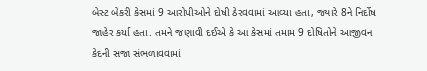બેસ્ટ બેકરી કેસમાં 9 આરોપીઓને દોષી ઠેરવવામાં આવ્યા હતા, જ્યારે 8ને નિર્દોષ જાહેર કર્યા હતા. તમને જણાવી દઈએ કે આ કેસમાં તમામ 9 દોષિતોને આજીવન કેદની સજા સંભળાવવામાં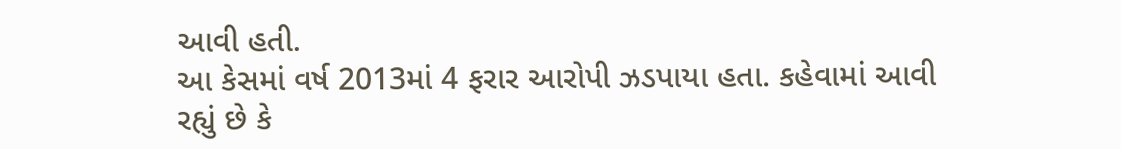આવી હતી.
આ કેસમાં વર્ષ 2013માં 4 ફરાર આરોપી ઝડપાયા હતા. કહેવામાં આવી રહ્યું છે કે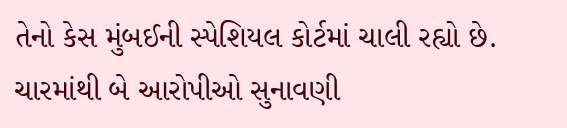તેનો કેસ મુંબઈની સ્પેશિયલ કોર્ટમાં ચાલી રહ્યો છે. ચારમાંથી બે આરોપીઓ સુનાવણી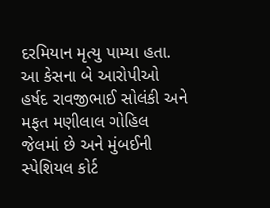દરમિયાન મૃત્યુ પામ્યા હતા.
આ કેસના બે આરોપીઓ હર્ષદ રાવજીભાઈ સોલંકી અને મફત મણીલાલ ગોહિલ જેલમાં છે અને મુંબઈની સ્પેશિયલ કોર્ટ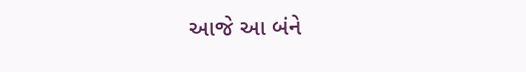આજે આ બંને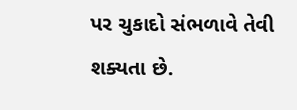પર ચુકાદો સંભળાવે તેવી શક્યતા છે.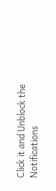Click it and Unblock the Notifications